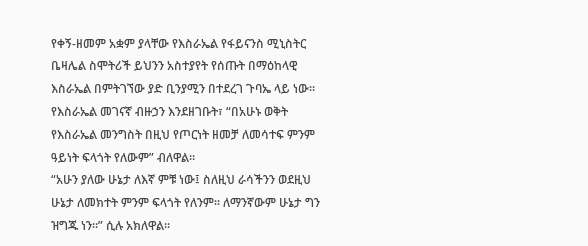የቀኝ-ዘመም አቋም ያላቸው የእስራኤል የፋይናንስ ሚኒስትር ቤዛሌል ስሞትሪች ይህንን አስተያየት የሰጡት በማዕከላዊ እስራኤል በምትገኘው ያድ ቢንያሚን በተደረገ ጉባኤ ላይ ነው።
የእስራኤል መገናኛ ብዙኃን እንደዘገቡት፣ “በአሁኑ ወቅት የእስራኤል መንግስት በዚህ የጦርነት ዘመቻ ለመሳተፍ ምንም ዓይነት ፍላጎት የለውም” ብለዋል።
“አሁን ያለው ሁኔታ ለእኛ ምቹ ነው፤ ስለዚህ ራሳችንን ወደዚህ ሁኔታ ለመክተት ምንም ፍላጎት የለንም። ለማንኛውም ሁኔታ ግን ዝግጁ ነን።” ሲሉ አክለዋል፡፡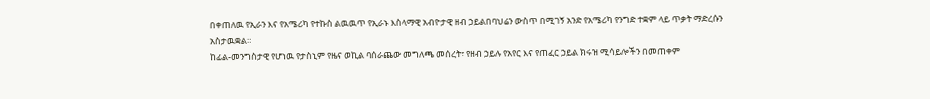በቀጠለዉ የኢራን እና የአሜሪካ የተኩስ ልዉዉጥ የኢራኑ እስላማዊ አብዮታዊ ዘብ ኃይልበባህሬን ውስጥ በሚገኝ አንድ የአሜሪካ የንግድ ተቋም ላይ ጥቃት ማድረሱን አስታዉቋል።
ከፊል-መንግስታዊ የሆነዉ የታስኒም የዜና ወኪል ባሰራጨው መግለጫ መሰረት፣ የዘብ ኃይሉ የአየር እና የጠፈር ኃይል ክሩዝ ሚሳይሎችን በመጠቀም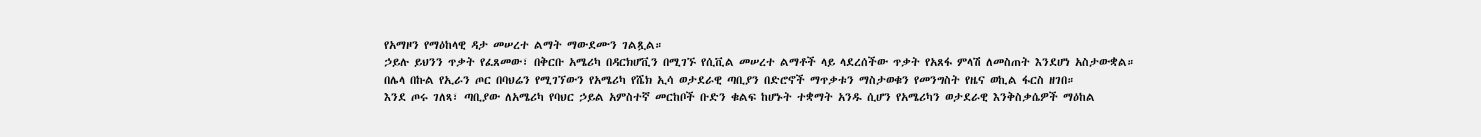የአማዞን የማዕከላዊ ዳታ መሠረተ ልማት ማውደሙን ገልጿል።
ኃይሉ ይህንን ጥቃት የፈጸመው፣ በቅርቡ አሜሪካ በዳርክሆቪን በሚገኙ የሲቪል መሠረተ ልማቶች ላይ ላደረሰችው ጥቃት የአጸፋ ምላሽ ለመስጠት እንደሆነ አስታውቋል።
በሌላ በኩል የኢራን ጦር በባህሬን የሚገኘውን የአሜሪካ የሼክ ኢሳ ወታደራዊ ጣቢያን በድሮኖች ማጥቃቱን ማስታወቁን የመንግስት የዜና ወኪል ፋርስ ዘገበ።
እንደ ጦሩ ገለጻ፣ ጣቢያው ለአሜሪካ የባህር ኃይል አምስተኛ መርከቦች ቡድን ቁልፍ ከሆኑት ተቋማት አንዱ ሲሆን የአሜሪካን ወታደራዊ እንቅስቃሴዎች ማዕከል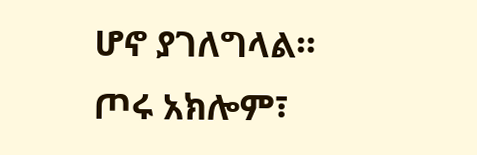ሆኖ ያገለግላል።
ጦሩ አክሎም፣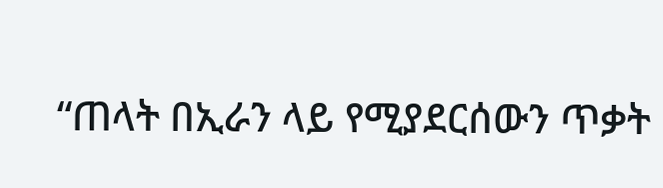“ጠላት በኢራን ላይ የሚያደርሰውን ጥቃት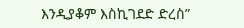እንዲያቆም እስኪገደድ ድረስ”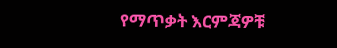የማጥቃት እርምጃዎቹ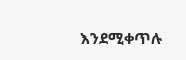እንደሚቀጥሉ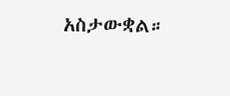አስታውቋል።